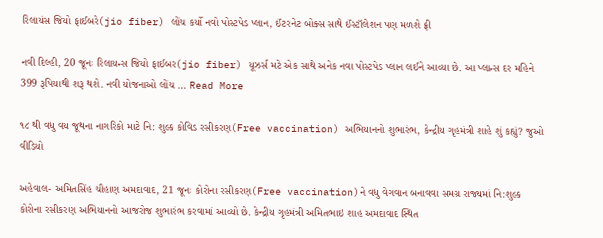રિલાયંસ જિયો ફાઈબરે(jio fiber) લોંચ કર્યો નવો પોસ્ટપેડ પ્લાન, ઈંટરનેટ બોક્સ સાથે ઈંસ્ટૉલેશન પણ મળશે ફ્રી

નવી દિલ્હી, 20 જૂનઃ રિલાયન્સ જિયો ફાઈબર(jio fiber) યૂઝર્સ મટે એક સાથે અનેક નવા પોસ્ટપેડ પ્લાન લઈને આવ્યા છે. આ પ્લાન્સ દર મહિને 399 રૂપિયાથી શરૂ થશે. નવી યોજનાઓ લોંચ … Read More

૧૮ થી વધુ વય જૂથના નાગરિકો માટે નિ: શુલ્ક કોવિડ રસીકરણ(Free vaccination) અભિયાનનો શુભારંભ, કેન્દ્રીય ગૃહમંત્રી શાહે શું કહ્યું? જુઓ વીડિયો

અહેવાલ- અમિતસિંહ ચૌહાણ અમદાવાદ, 21 જૂનઃ કોરોના રસીકરણ(Free vaccination)ને વધુ વેગવાન બનાવવા સમગ્ર રાજ્યમાં નિ:શુલ્ક કોરોના રસીકરણ અભિયાનનો આજરોજ શુભારંભ કરવામાં આવ્યો છે. કેન્દ્રીય ગૃહમંત્રી અમિતભાઇ શાહ અમદાવાદ સ્થિત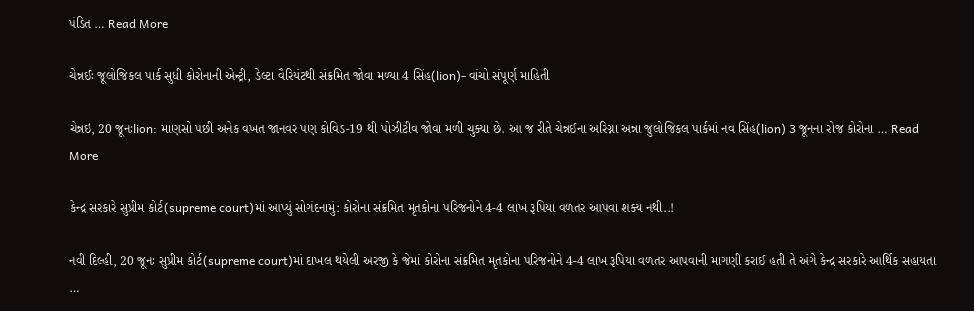પંડિત … Read More

ચેન્નઈઃ જૂલોજિકલ પાર્ક સુધી કોરોનાની એન્ટ્રી, ડેલ્ટા વૈરિયંટથી સંક્રમિત જોવા મળ્યા 4 સિંહ(lion)- વાંચો સંપૂર્ણ માહિતી

ચેન્નઇ, 20 જૂનઃlion: માણસો પછી અનેક વખત જાનવર પણ કોવિડ-19 થી પોઝીટીવ જોવા મળી ચુક્યા છે. આ જ રીતે ચેન્નઈના અરિગ્ના અન્ના જુલોજિકલ પાર્કમાં નવ સિંહ(lion) 3 જૂનના રોજ કોરોના … Read More

કેન્દ્ર સરકારે સુપ્રીમ કોર્ટ(supreme court)માં આપ્યું સોગંદનામું: કોરોના સંક્રમિત મૃતકોના પરિજનોને 4-4 લાખ રૂપિયા વળતર આપવા શક્ય નથી..!

નવી દિલ્હી, 20 જૂનઃ સુપ્રીમ કોર્ટ(supreme court)માં દાખલ થયેલી અરજી કે જેમાં કોરોના સંક્રમિત મૃતકોના પરિજનોને 4-4 લાખ રૂપિયા વળતર આપવાની માગણી કરાઈ હતી તે અંગે કેન્દ્ર સરકારે આર્થિક સહાયતા …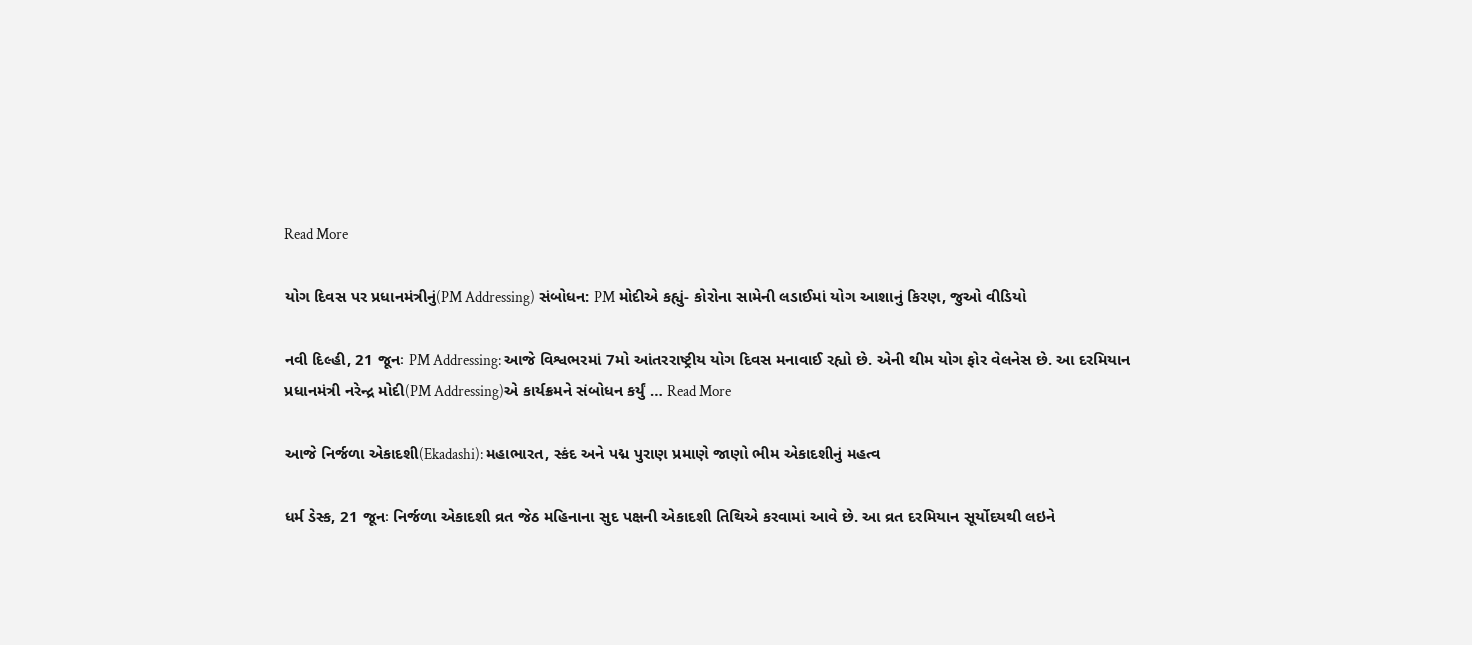Read More

યોગ દિવસ પર પ્રધાનમંત્રીનું(PM Addressing) સંબોધન: PM મોદીએ કહ્યું- કોરોના સામેની લડાઈમાં યોગ આશાનું કિરણ, જુઓ વીડિયો

નવી દિલ્હી, 21 જૂનઃ PM Addressing: આજે વિશ્વભરમાં 7મો આંતરરાષ્ટ્રીય યોગ દિવસ મનાવાઈ રહ્યો છે. એની થીમ યોગ ફોર વેલનેસ છે. આ દરમિયાન પ્રધાનમંત્રી નરેન્દ્ર મોદી(PM Addressing)એ કાર્યક્રમને સંબોધન કર્યું … Read More

આજે નિર્જળા એકાદશી(Ekadashi): મહાભારત, સ્કંદ અને પદ્મ પુરાણ પ્રમાણે જાણો ભીમ એકાદશીનું મહત્વ

ધર્મ ડેસ્ક, 21 જૂનઃ નિર્જળા એકાદશી વ્રત જેઠ મહિનાના સુદ પક્ષની એકાદશી તિથિએ કરવામાં આવે છે. આ વ્રત દરમિયાન સૂર્યોદયથી લઇને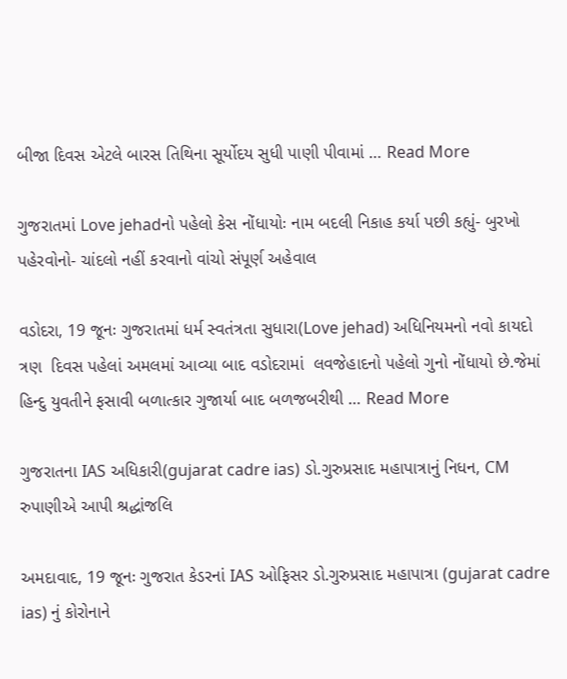બીજા દિવસ એટલે બારસ તિથિના સૂર્યોદય સુધી પાણી પીવામાં … Read More

ગુજરાતમાં Love jehadનો પહેલો કેસ નોંધાયોઃ નામ બદલી નિકાહ કર્યા પછી કહ્યું- બુરખો પહેરવોનો- ચાંદલો નહીં કરવાનો વાંચો સંપૂર્ણ અહેવાલ

વડોદરા, 19 જૂનઃ ગુજરાતમાં ધર્મ સ્વતંત્રતા સુધારા(Love jehad) અધિનિયમનો નવો કાયદો ત્રણ  દિવસ પહેલાં અમલમાં આવ્યા બાદ વડોદરામાં  લવજેહાદનો પહેલો ગુનો નોંધાયો છે.જેમાં હિન્દુ યુવતીને ફસાવી બળાત્કાર ગુજાર્યા બાદ બળજબરીથી … Read More

ગુજરાતના IAS અધિકારી(gujarat cadre ias) ડો.ગુરુપ્રસાદ મહાપાત્રાનું નિધન, CM રુપાણીએ આપી શ્રદ્ધાંજલિ

અમદાવાદ, 19 જૂનઃ ગુજરાત કેડરનાં IAS ઓફિસર ડો.ગુરુપ્રસાદ મહાપાત્રા (gujarat cadre ias) નું કોરોનાને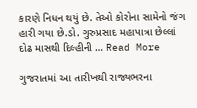કારણે નિધન થયું છે. તેઓ કોરોના સામેનો જંગ હારી ગયા છે.ડો. ગુરુપ્રસાદ મહાપાત્રા છેલ્લાં દોઢ માસથી દિલ્હીની … Read More

ગુજરાતમાં આ તારીખથી રાજ્યભરના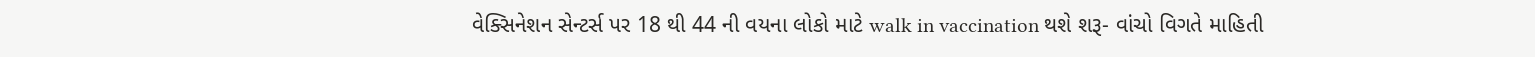વેક્સિનેશન સેન્ટર્સ પર 18 થી 44 ની વયના લોકો માટે walk in vaccination થશે શરૂ- વાંચો વિગતે માહિતી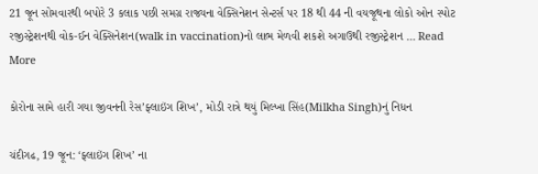21 જૂન સોમવારથી બપોરે 3 કલાક પછી સમગ્ર રાજ્યના વેક્સિનેશન સેન્ટર્સ પર 18 થી 44 ની વયજૂથના લોકો ઓન સ્પોટ રજીસ્ટ્રેશનથી વોક-ઈન વેક્સિનેશન(walk in vaccination)નો લાભ મેળવી શકશે અગાઉથી રજીસ્ટ્રેશન … Read More

કોરોના સામે હારી ગયા જીવનની રેસ’ફ્લાઇંગ શિખ’, મોડી રાત્રે થયું મિલ્ખા સિંહ(Milkha Singh)નું નિધન

ચંદીગઢ, 19 જૂન: ‘ફ્લાઇંગ શિખ’ ના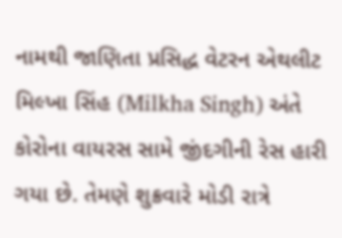નામથી જાણિતા પ્રસિદ્ધ વેટરન એથલીટ મિલ્ખા સિંહ (Milkha Singh) અંતે કોરોના વાયરસ સામે જીંદગીની રેસ હારી ગયા છે. તેમણે શુક્રવારે મોડી રાત્રે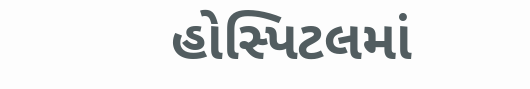હોસ્પિટલમાં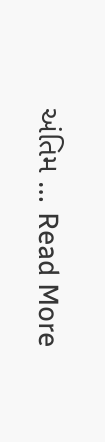અંતિમ … Read More